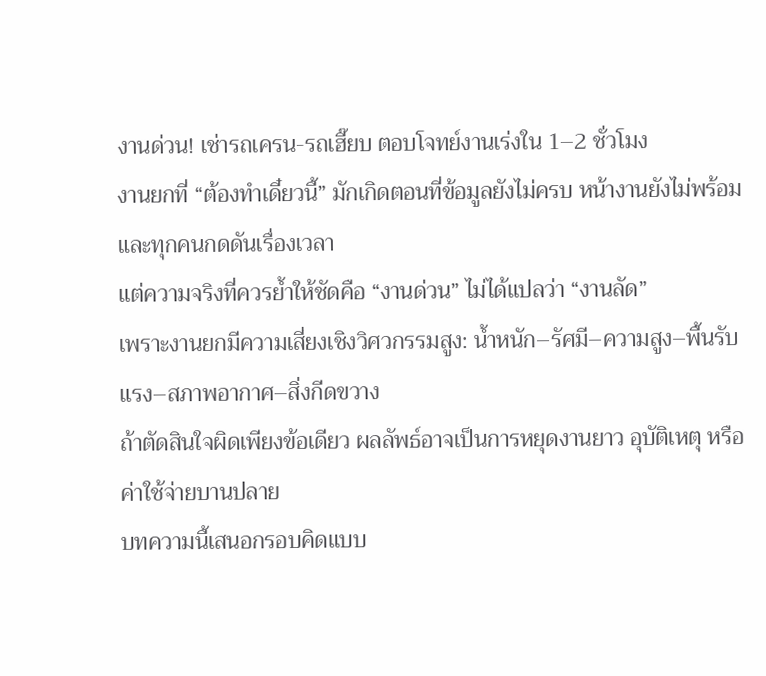งานด่วน! เช่ารถเครน-รถเฮี๊ยบ ตอบโจทย์งานเร่งใน 1–2 ชั่วโมง
งานยกที่ “ต้องทำเดี๋ยวนี้” มักเกิดตอนที่ข้อมูลยังไม่ครบ หน้างานยังไม่พร้อม และทุกคนกดดันเรื่องเวลา
แต่ความจริงที่ควรย้ำให้ชัดคือ “งานด่วน” ไม่ได้แปลว่า “งานลัด”
เพราะงานยกมีความเสี่ยงเชิงวิศวกรรมสูง: น้ำหนัก–รัศมี–ความสูง–พื้นรับแรง–สภาพอากาศ–สิ่งกีดขวาง
ถ้าตัดสินใจผิดเพียงข้อเดียว ผลลัพธ์อาจเป็นการหยุดงานยาว อุบัติเหตุ หรือค่าใช้จ่ายบานปลาย
บทความนี้เสนอกรอบคิดแบบ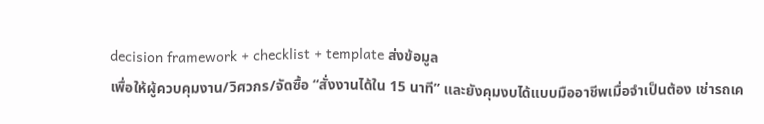decision framework + checklist + template ส่งข้อมูล
เพื่อให้ผู้ควบคุมงาน/วิศวกร/จัดซื้อ “สั่งงานได้ใน 15 นาที” และยังคุมงบได้แบบมืออาชีพเมื่อจำเป็นต้อง เช่ารถเค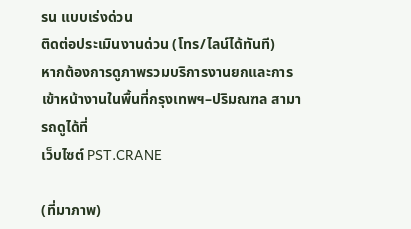รน แบบเร่งด่วน
ติดต่อประเมินงานด่วน (โทร/ไลน์ได้ทันที)
หากต้องการดูภาพรวมบริการงานยกและการเข้าหน้างานในพื้นที่กรุงเทพฯ–ปริมณฑล สามารถดูได้ที่
เว็บไซต์ PST.CRANE

(ที่มาภาพ)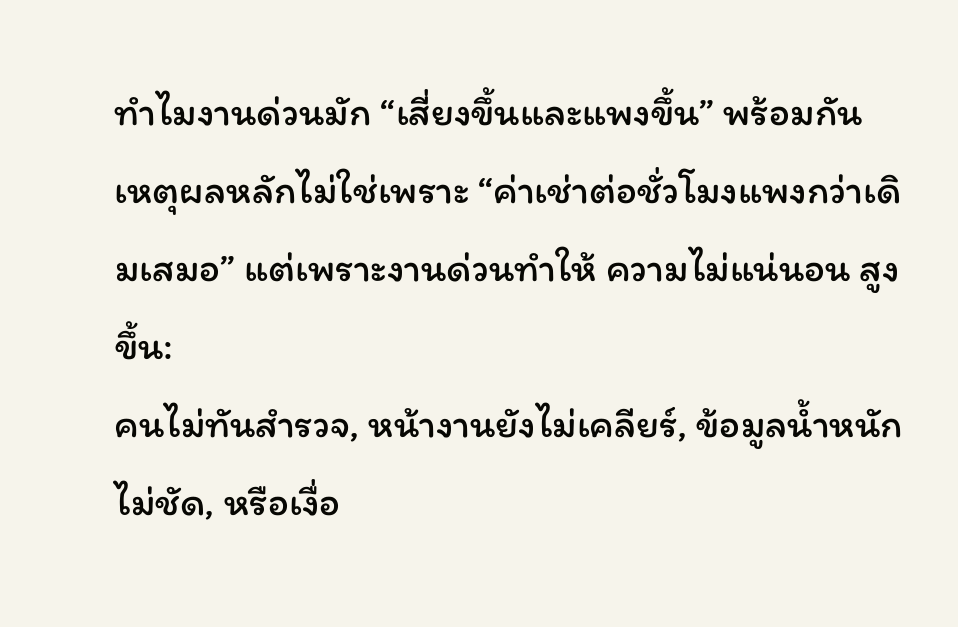ทำไมงานด่วนมัก “เสี่ยงขึ้นและแพงขึ้น” พร้อมกัน
เหตุผลหลักไม่ใช่เพราะ “ค่าเช่าต่อชั่วโมงแพงกว่าเดิมเสมอ” แต่เพราะงานด่วนทำให้ ความไม่แน่นอน สูงขึ้น:
คนไม่ทันสำรวจ, หน้างานยังไม่เคลียร์, ข้อมูลน้ำหนักไม่ชัด, หรือเงื่อ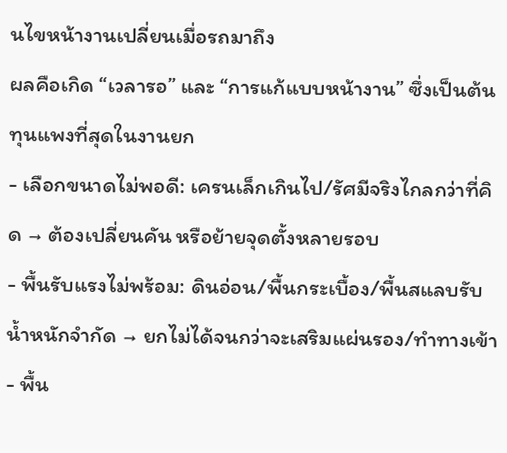นไขหน้างานเปลี่ยนเมื่อรถมาถึง
ผลคือเกิด “เวลารอ” และ “การแก้แบบหน้างาน” ซึ่งเป็นต้นทุนแพงที่สุดในงานยก
- เลือกขนาดไม่พอดี: เครนเล็กเกินไป/รัศมีจริงไกลกว่าที่คิด → ต้องเปลี่ยนคัน หรือย้ายจุดตั้งหลายรอบ
- พื้นรับแรงไม่พร้อม: ดินอ่อน/พื้นกระเบื้อง/พื้นสแลบรับน้ำหนักจำกัด → ยกไม่ได้จนกว่าจะเสริมแผ่นรอง/ทำทางเข้า
- พื้น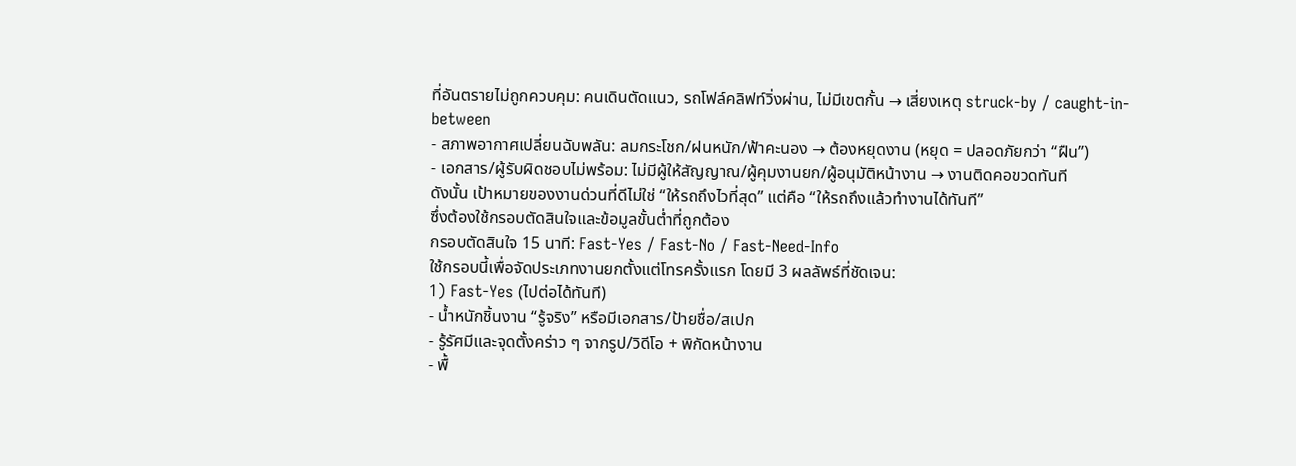ที่อันตรายไม่ถูกควบคุม: คนเดินตัดแนว, รถโฟล์คลิฟท์วิ่งผ่าน, ไม่มีเขตกั้น → เสี่ยงเหตุ struck-by / caught-in-between
- สภาพอากาศเปลี่ยนฉับพลัน: ลมกระโชก/ฝนหนัก/ฟ้าคะนอง → ต้องหยุดงาน (หยุด = ปลอดภัยกว่า “ฝืน”)
- เอกสาร/ผู้รับผิดชอบไม่พร้อม: ไม่มีผู้ให้สัญญาณ/ผู้คุมงานยก/ผู้อนุมัติหน้างาน → งานติดคอขวดทันที
ดังนั้น เป้าหมายของงานด่วนที่ดีไม่ใช่ “ให้รถถึงไวที่สุด” แต่คือ “ให้รถถึงแล้วทำงานได้ทันที”
ซึ่งต้องใช้กรอบตัดสินใจและข้อมูลขั้นต่ำที่ถูกต้อง
กรอบตัดสินใจ 15 นาที: Fast-Yes / Fast-No / Fast-Need-Info
ใช้กรอบนี้เพื่อจัดประเภทงานยกตั้งแต่โทรครั้งแรก โดยมี 3 ผลลัพธ์ที่ชัดเจน:
1) Fast-Yes (ไปต่อได้ทันที)
- น้ำหนักชิ้นงาน “รู้จริง” หรือมีเอกสาร/ป้ายชื่อ/สเปก
- รู้รัศมีและจุดตั้งคร่าว ๆ จากรูป/วิดีโอ + พิกัดหน้างาน
- พื้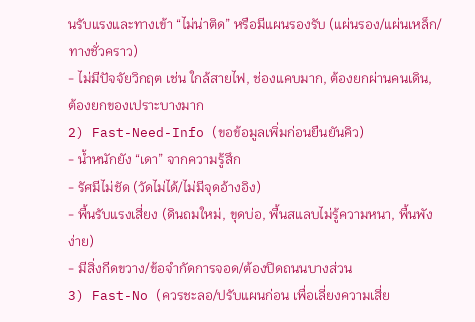นรับแรงและทางเข้า “ไม่น่าติด” หรือมีแผนรองรับ (แผ่นรอง/แผ่นเหล็ก/ทางชั่วคราว)
- ไม่มีปัจจัยวิกฤต เช่น ใกล้สายไฟ, ช่องแคบมาก, ต้องยกผ่านคนเดิน, ต้องยกของเปราะบางมาก
2) Fast-Need-Info (ขอข้อมูลเพิ่มก่อนยืนยันคิว)
- น้ำหนักยัง “เดา” จากความรู้สึก
- รัศมีไม่ชัด (วัดไม่ได้/ไม่มีจุดอ้างอิง)
- พื้นรับแรงเสี่ยง (ดินถมใหม่, ขุดบ่อ, พื้นสแลบไม่รู้ความหนา, พื้นพังง่าย)
- มีสิ่งกีดขวาง/ข้อจำกัดการจอด/ต้องปิดถนนบางส่วน
3) Fast-No (ควรชะลอ/ปรับแผนก่อน เพื่อเลี่ยงความเสี่ย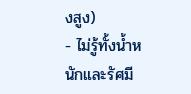งสูง)
- ไม่รู้ทั้งน้ำหนักและรัศมี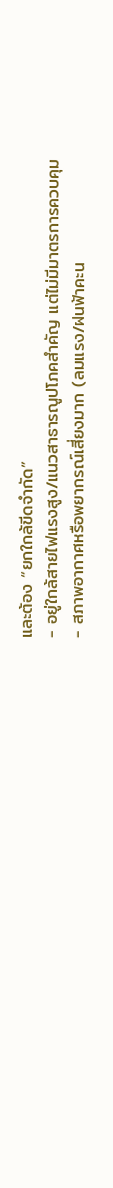และต้อง “ยกใกล้ขีดจำกัด”
- อยู่ใกล้สายไฟแรงสูง/แนวสาธารณูปโภคสำคัญ แต่ไม่มีมาตรการควบคุม
- สภาพอากาศหรือพยากรณ์เสี่ยงมาก (ลมแรง/ฝนฟ้าคะน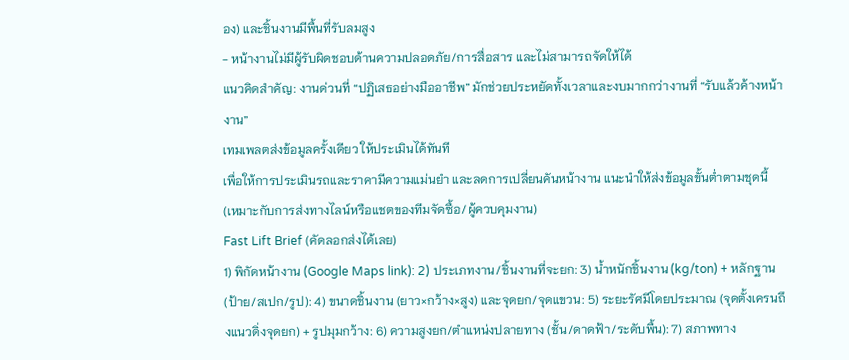อง) และชิ้นงานมีพื้นที่รับลมสูง
- หน้างานไม่มีผู้รับผิดชอบด้านความปลอดภัย/การสื่อสาร และไม่สามารถจัดให้ได้
แนวคิดสำคัญ: งานด่วนที่ “ปฏิเสธอย่างมืออาชีพ” มักช่วยประหยัดทั้งเวลาและงบมากกว่างานที่ “รับแล้วค้างหน้างาน”
เทมเพลตส่งข้อมูลครั้งเดียว ให้ประเมินได้ทันที
เพื่อให้การประเมินรถและราคามีความแม่นยำ และลดการเปลี่ยนคันหน้างาน แนะนำให้ส่งข้อมูลขั้นต่ำตามชุดนี้
(เหมาะกับการส่งทางไลน์หรือแชตของทีมจัดซื้อ/ผู้ควบคุมงาน)
Fast Lift Brief (คัดลอกส่งได้เลย)
1) พิกัดหน้างาน (Google Maps link): 2) ประเภทงาน/ชิ้นงานที่จะยก: 3) น้ำหนักชิ้นงาน (kg/ton) + หลักฐาน (ป้าย/สเปก/รูป): 4) ขนาดชิ้นงาน (ยาว×กว้าง×สูง) และจุดยก/จุดแขวน: 5) ระยะรัศมีโดยประมาณ (จุดตั้งเครนถึงแนวดิ่งจุดยก) + รูปมุมกว้าง: 6) ความสูงยก/ตำแหน่งปลายทาง (ชั้น/ดาดฟ้า/ระดับพื้น): 7) สภาพทาง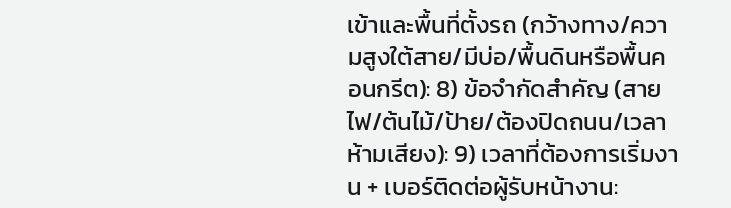เข้าและพื้นที่ตั้งรถ (กว้างทาง/ความสูงใต้สาย/มีบ่อ/พื้นดินหรือพื้นคอนกรีต): 8) ข้อจำกัดสำคัญ (สายไฟ/ต้นไม้/ป้าย/ต้องปิดถนน/เวลาห้ามเสียง): 9) เวลาที่ต้องการเริ่มงาน + เบอร์ติดต่อผู้รับหน้างาน: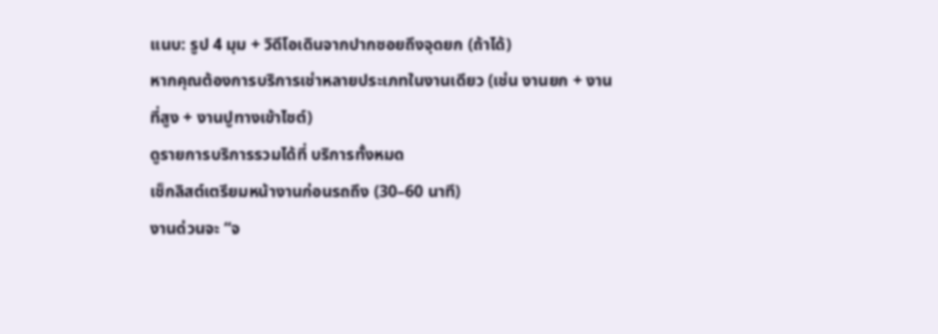แนบ: รูป 4 มุม + วิดีโอเดินจากปากซอยถึงจุดยก (ถ้าได้)
หากคุณต้องการบริการเช่าหลายประเภทในงานเดียว (เช่น งานยก + งานที่สูง + งานปูทางเข้าไซต์)
ดูรายการบริการรวมได้ที่ บริการทั้งหมด
เช็กลิสต์เตรียมหน้างานก่อนรถถึง (30–60 นาที)
งานด่วนจะ “จ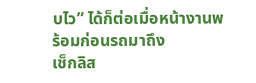บไว” ได้ก็ต่อเมื่อหน้างานพร้อมก่อนรถมาถึง
เช็กลิส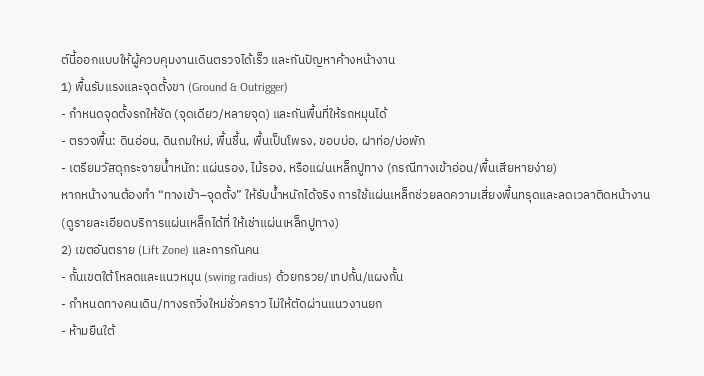ต์นี้ออกแบบให้ผู้ควบคุมงานเดินตรวจได้เร็ว และกันปัญหาค้างหน้างาน
1) พื้นรับแรงและจุดตั้งขา (Ground & Outrigger)
- กำหนดจุดตั้งรถให้ชัด (จุดเดียว/หลายจุด) และกันพื้นที่ให้รถหมุนได้
- ตรวจพื้น: ดินอ่อน, ดินถมใหม่, พื้นชื้น, พื้นเป็นโพรง, ขอบบ่อ, ฝาท่อ/บ่อพัก
- เตรียมวัสดุกระจายน้ำหนัก: แผ่นรอง, ไม้รอง, หรือแผ่นเหล็กปูทาง (กรณีทางเข้าอ่อน/พื้นเสียหายง่าย)
หากหน้างานต้องทำ “ทางเข้า–จุดตั้ง” ให้รับน้ำหนักได้จริง การใช้แผ่นเหล็กช่วยลดความเสี่ยงพื้นทรุดและลดเวลาติดหน้างาน
(ดูรายละเอียดบริการแผ่นเหล็กได้ที่ ให้เช่าแผ่นเหล็กปูทาง)
2) เขตอันตราย (Lift Zone) และการกันคน
- กั้นเขตใต้โหลดและแนวหมุน (swing radius) ด้วยกรวย/เทปกั้น/แผงกั้น
- กำหนดทางคนเดิน/ทางรถวิ่งใหม่ชั่วคราว ไม่ให้ตัดผ่านแนวงานยก
- ห้ามยืนใต้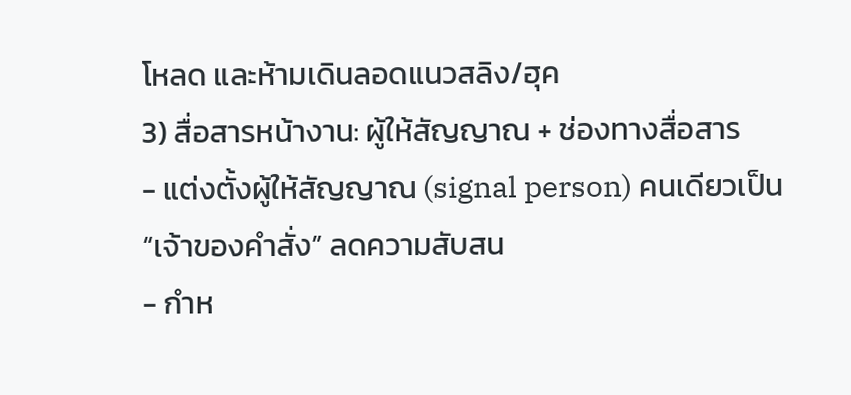โหลด และห้ามเดินลอดแนวสลิง/ฮุค
3) สื่อสารหน้างาน: ผู้ให้สัญญาณ + ช่องทางสื่อสาร
- แต่งตั้งผู้ให้สัญญาณ (signal person) คนเดียวเป็น “เจ้าของคำสั่ง” ลดความสับสน
- กำห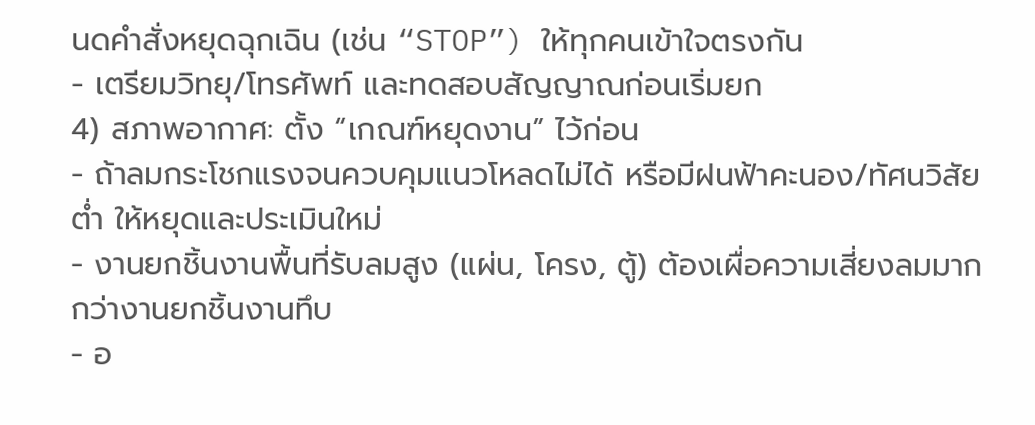นดคำสั่งหยุดฉุกเฉิน (เช่น “STOP”) ให้ทุกคนเข้าใจตรงกัน
- เตรียมวิทยุ/โทรศัพท์ และทดสอบสัญญาณก่อนเริ่มยก
4) สภาพอากาศ: ตั้ง “เกณฑ์หยุดงาน” ไว้ก่อน
- ถ้าลมกระโชกแรงจนควบคุมแนวโหลดไม่ได้ หรือมีฝนฟ้าคะนอง/ทัศนวิสัยต่ำ ให้หยุดและประเมินใหม่
- งานยกชิ้นงานพื้นที่รับลมสูง (แผ่น, โครง, ตู้) ต้องเผื่อความเสี่ยงลมมากกว่างานยกชิ้นงานทึบ
- อ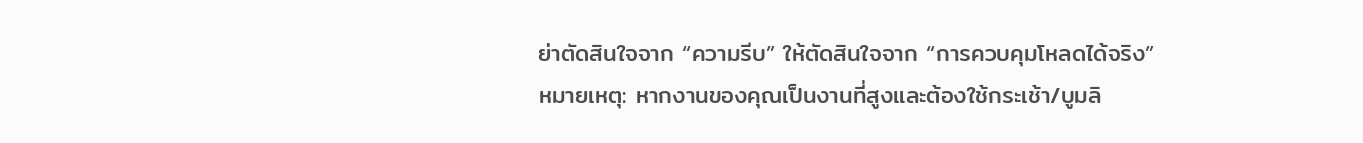ย่าตัดสินใจจาก “ความรีบ” ให้ตัดสินใจจาก “การควบคุมโหลดได้จริง”
หมายเหตุ: หากงานของคุณเป็นงานที่สูงและต้องใช้กระเช้า/บูมลิ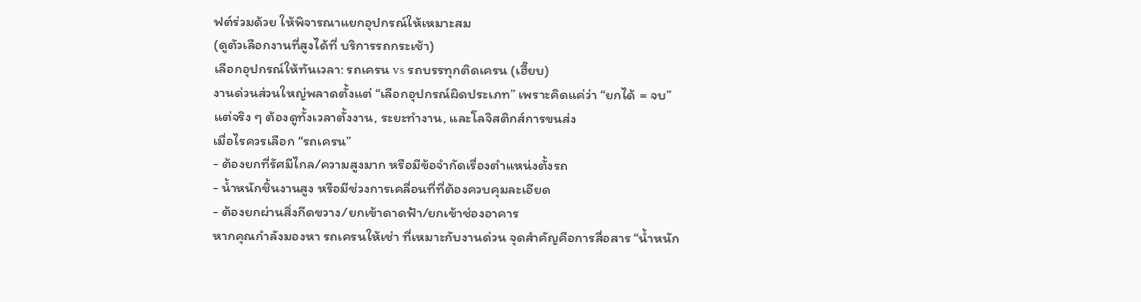ฟต์ร่วมด้วย ให้พิจารณาแยกอุปกรณ์ให้เหมาะสม
(ดูตัวเลือกงานที่สูงได้ที่ บริการรถกระเช้า)
เลือกอุปกรณ์ให้ทันเวลา: รถเครน vs รถบรรทุกติดเครน (เฮี๊ยบ)
งานด่วนส่วนใหญ่พลาดตั้งแต่ “เลือกอุปกรณ์ผิดประเภท” เพราะคิดแค่ว่า “ยกได้ = จบ”
แต่จริง ๆ ต้องดูทั้งเวลาตั้งงาน, ระยะทำงาน, และโลจิสติกส์การขนส่ง
เมื่อไรควรเลือก “รถเครน”
- ต้องยกที่รัศมีไกล/ความสูงมาก หรือมีข้อจำกัดเรื่องตำแหน่งตั้งรถ
- น้ำหนักชิ้นงานสูง หรือมีช่วงการเคลื่อนที่ที่ต้องควบคุมละเอียด
- ต้องยกผ่านสิ่งกีดขวาง/ยกเข้าดาดฟ้า/ยกเข้าช่องอาคาร
หากคุณกำลังมองหา รถเครนให้เช่า ที่เหมาะกับงานด่วน จุดสำคัญคือการสื่อสาร “น้ำหนัก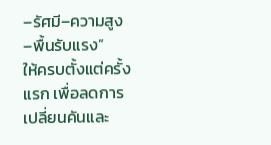–รัศมี–ความสูง–พื้นรับแรง”
ให้ครบตั้งแต่ครั้งแรก เพื่อลดการเปลี่ยนคันและ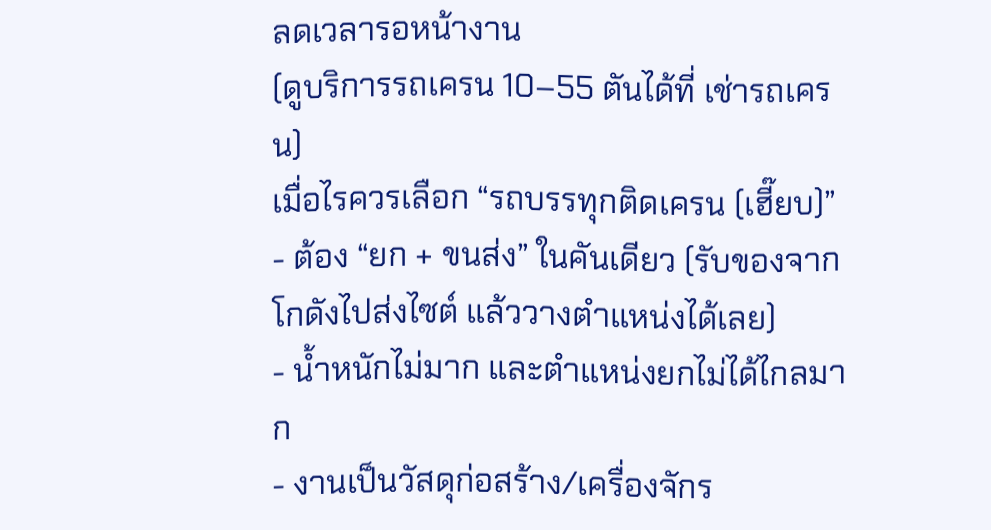ลดเวลารอหน้างาน
(ดูบริการรถเครน 10–55 ตันได้ที่ เช่ารถเครน)
เมื่อไรควรเลือก “รถบรรทุกติดเครน (เฮี๊ยบ)”
- ต้อง “ยก + ขนส่ง” ในคันเดียว (รับของจากโกดังไปส่งไซต์ แล้ววางตำแหน่งได้เลย)
- น้ำหนักไม่มาก และตำแหน่งยกไม่ได้ไกลมาก
- งานเป็นวัสดุก่อสร้าง/เครื่องจักร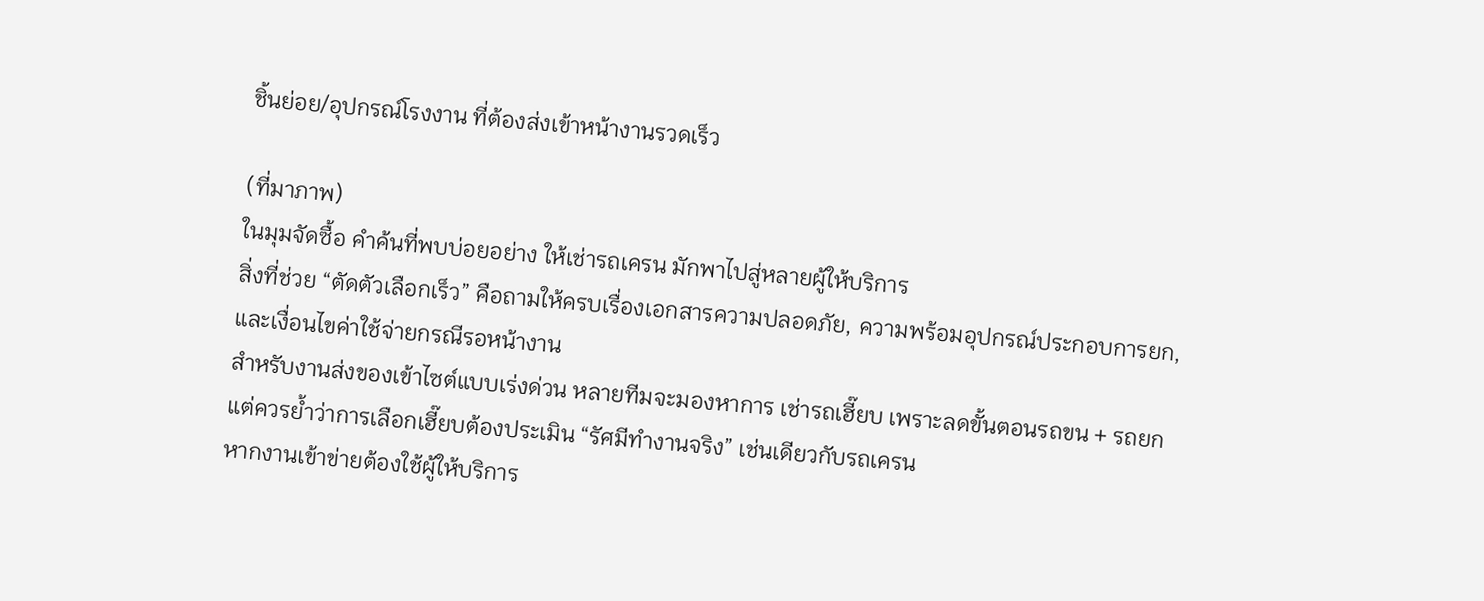ชิ้นย่อย/อุปกรณ์โรงงาน ที่ต้องส่งเข้าหน้างานรวดเร็ว

(ที่มาภาพ)
ในมุมจัดซื้อ คำค้นที่พบบ่อยอย่าง ให้เช่ารถเครน มักพาไปสู่หลายผู้ให้บริการ
สิ่งที่ช่วย “ตัดตัวเลือกเร็ว” คือถามให้ครบเรื่องเอกสารความปลอดภัย, ความพร้อมอุปกรณ์ประกอบการยก,
และเงื่อนไขค่าใช้จ่ายกรณีรอหน้างาน
สำหรับงานส่งของเข้าไซต์แบบเร่งด่วน หลายทีมจะมองหาการ เช่ารถเฮี๊ยบ เพราะลดขั้นตอนรถขน + รถยก
แต่ควรย้ำว่าการเลือกเฮี๊ยบต้องประเมิน “รัศมีทำงานจริง” เช่นเดียวกับรถเครน
หากงานเข้าข่ายต้องใช้ผู้ให้บริการ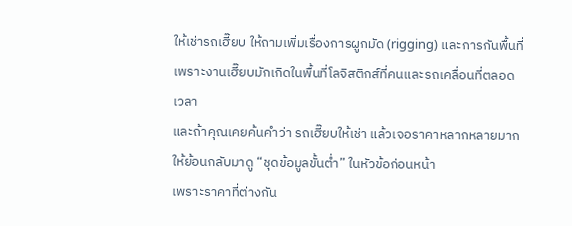ให้เช่ารถเฮี๊ยบ ให้ถามเพิ่มเรื่องการผูกมัด (rigging) และการกันพื้นที่
เพราะงานเฮี๊ยบมักเกิดในพื้นที่โลจิสติกส์ที่คนและรถเคลื่อนที่ตลอดเวลา
และถ้าคุณเคยค้นคำว่า รถเฮี๊ยบให้เช่า แล้วเจอราคาหลากหลายมาก ให้ย้อนกลับมาดู “ชุดข้อมูลขั้นต่ำ” ในหัวข้อก่อนหน้า
เพราะราคาที่ต่างกัน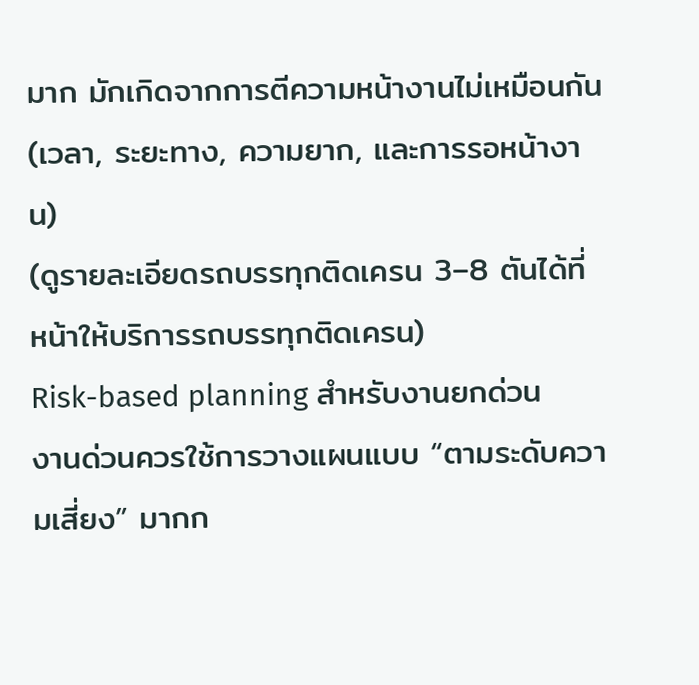มาก มักเกิดจากการตีความหน้างานไม่เหมือนกัน (เวลา, ระยะทาง, ความยาก, และการรอหน้างาน)
(ดูรายละเอียดรถบรรทุกติดเครน 3–8 ตันได้ที่ หน้าให้บริการรถบรรทุกติดเครน)
Risk-based planning สำหรับงานยกด่วน
งานด่วนควรใช้การวางแผนแบบ “ตามระดับความเสี่ยง” มากก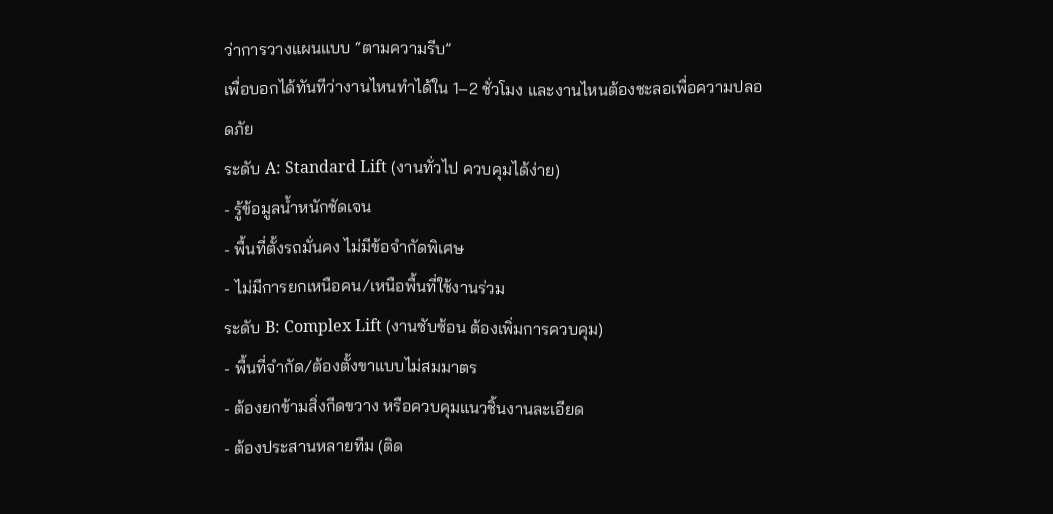ว่าการวางแผนแบบ “ตามความรีบ”
เพื่อบอกได้ทันทีว่างานไหนทำได้ใน 1–2 ชั่วโมง และงานไหนต้องชะลอเพื่อความปลอดภัย
ระดับ A: Standard Lift (งานทั่วไป ควบคุมได้ง่าย)
- รู้ข้อมูลน้ำหนักชัดเจน
- พื้นที่ตั้งรถมั่นคง ไม่มีข้อจำกัดพิเศษ
- ไม่มีการยกเหนือคน/เหนือพื้นที่ใช้งานร่วม
ระดับ B: Complex Lift (งานซับซ้อน ต้องเพิ่มการควบคุม)
- พื้นที่จำกัด/ต้องตั้งขาแบบไม่สมมาตร
- ต้องยกข้ามสิ่งกีดขวาง หรือควบคุมแนวชิ้นงานละเอียด
- ต้องประสานหลายทีม (ติด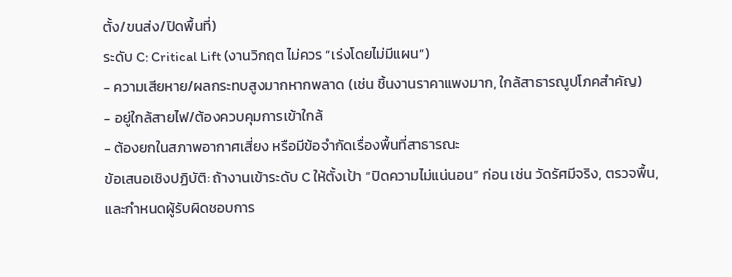ตั้ง/ขนส่ง/ปิดพื้นที่)
ระดับ C: Critical Lift (งานวิกฤต ไม่ควร “เร่งโดยไม่มีแผน”)
- ความเสียหาย/ผลกระทบสูงมากหากพลาด (เช่น ชิ้นงานราคาแพงมาก, ใกล้สาธารณูปโภคสำคัญ)
- อยู่ใกล้สายไฟ/ต้องควบคุมการเข้าใกล้
- ต้องยกในสภาพอากาศเสี่ยง หรือมีข้อจำกัดเรื่องพื้นที่สาธารณะ
ข้อเสนอเชิงปฏิบัติ: ถ้างานเข้าระดับ C ให้ตั้งเป้า “ปิดความไม่แน่นอน” ก่อน เช่น วัดรัศมีจริง, ตรวจพื้น,
และกำหนดผู้รับผิดชอบการ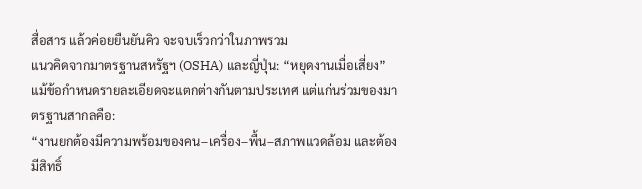สื่อสาร แล้วค่อยยืนยันคิว จะจบเร็วกว่าในภาพรวม
แนวคิดจากมาตรฐานสหรัฐฯ (OSHA) และญี่ปุ่น: “หยุดงานเมื่อเสี่ยง”
แม้ข้อกำหนดรายละเอียดจะแตกต่างกันตามประเทศ แต่แก่นร่วมของมาตรฐานสากลคือ:
“งานยกต้องมีความพร้อมของคน–เครื่อง–พื้น–สภาพแวดล้อม และต้องมีสิทธิ์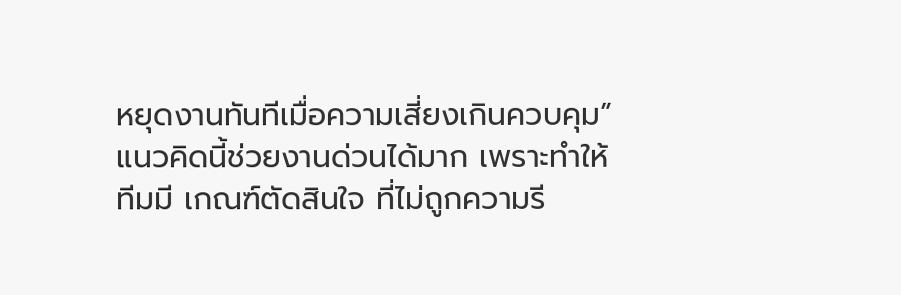หยุดงานทันทีเมื่อความเสี่ยงเกินควบคุม”
แนวคิดนี้ช่วยงานด่วนได้มาก เพราะทำให้ทีมมี เกณฑ์ตัดสินใจ ที่ไม่ถูกความรี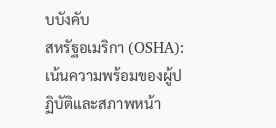บบังคับ
สหรัฐอเมริกา (OSHA): เน้นความพร้อมของผู้ปฏิบัติและสภาพหน้า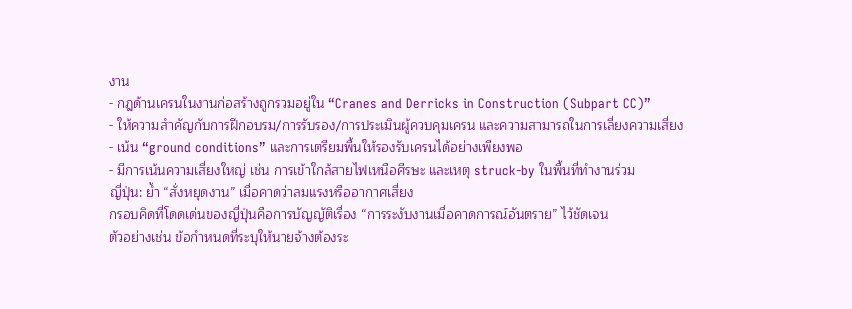งาน
- กฎด้านเครนในงานก่อสร้างถูกรวมอยู่ใน “Cranes and Derricks in Construction (Subpart CC)”
- ให้ความสำคัญกับการฝึกอบรม/การรับรอง/การประเมินผู้ควบคุมเครน และความสามารถในการเลี่ยงความเสี่ยง
- เน้น “ground conditions” และการเตรียมพื้นให้รองรับเครนได้อย่างเพียงพอ
- มีการเน้นความเสี่ยงใหญ่ เช่น การเข้าใกล้สายไฟเหนือศีรษะ และเหตุ struck-by ในพื้นที่ทำงานร่วม
ญี่ปุ่น: ย้ำ “สั่งหยุดงาน” เมื่อคาดว่าลมแรงหรืออากาศเสี่ยง
กรอบคิดที่โดดเด่นของญี่ปุ่นคือการบัญญัติเรื่อง “การระงับงานเมื่อคาดการณ์อันตราย” ไว้ชัดเจน
ตัวอย่างเช่น ข้อกำหนดที่ระบุให้นายจ้างต้องระ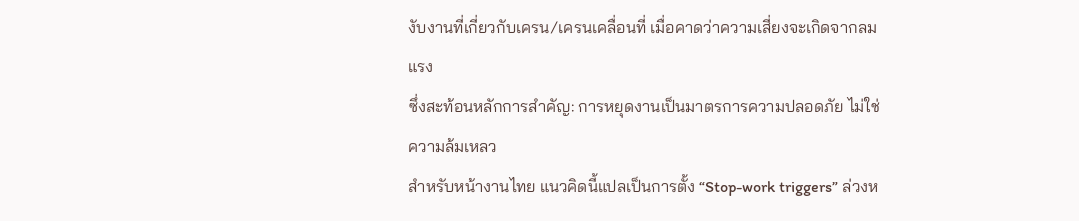งับงานที่เกี่ยวกับเครน/เครนเคลื่อนที่ เมื่อคาดว่าความเสี่ยงจะเกิดจากลมแรง
ซึ่งสะท้อนหลักการสำคัญ: การหยุดงานเป็นมาตรการความปลอดภัย ไม่ใช่ความล้มเหลว
สำหรับหน้างานไทย แนวคิดนี้แปลเป็นการตั้ง “Stop-work triggers” ล่วงห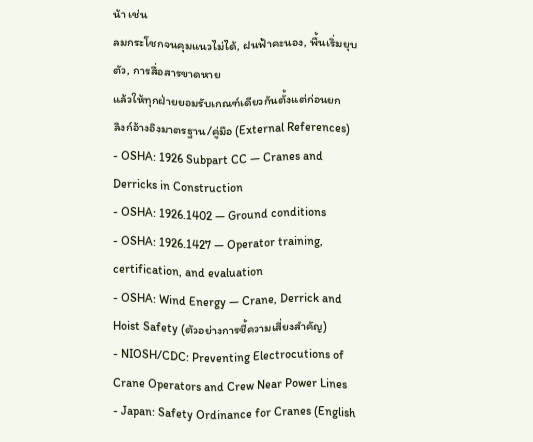น้า เช่น
ลมกระโชกจนคุมแนวไม่ได้, ฝนฟ้าคะนอง, พื้นเริ่มยุบตัว, การสื่อสารขาดหาย
แล้วให้ทุกฝ่ายยอมรับเกณฑ์เดียวกันตั้งแต่ก่อนยก
ลิงก์อ้างอิงมาตรฐาน/คู่มือ (External References)
- OSHA: 1926 Subpart CC — Cranes and Derricks in Construction
- OSHA: 1926.1402 — Ground conditions
- OSHA: 1926.1427 — Operator training, certification, and evaluation
- OSHA: Wind Energy — Crane, Derrick and Hoist Safety (ตัวอย่างการชี้ความเสี่ยงสำคัญ)
- NIOSH/CDC: Preventing Electrocutions of Crane Operators and Crew Near Power Lines
- Japan: Safety Ordinance for Cranes (English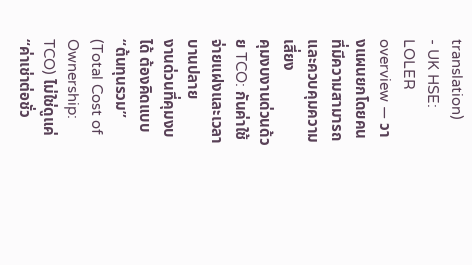translation)
- UK HSE: LOLER overview — วางแผนยกโดยคนที่มีความสามารถและควบคุมความเสี่ยง
คุมงบงานด่วนด้วย TCO: กันค่าใช้จ่ายแฝงและเวลาบานปลาย
งานด่วนที่คุมงบได้ ต้องคิดแบบ “ต้นทุนรวม” (Total Cost of Ownership: TCO) ไม่ใช่ดูแค่ “ค่าเช่าต่อชั่ว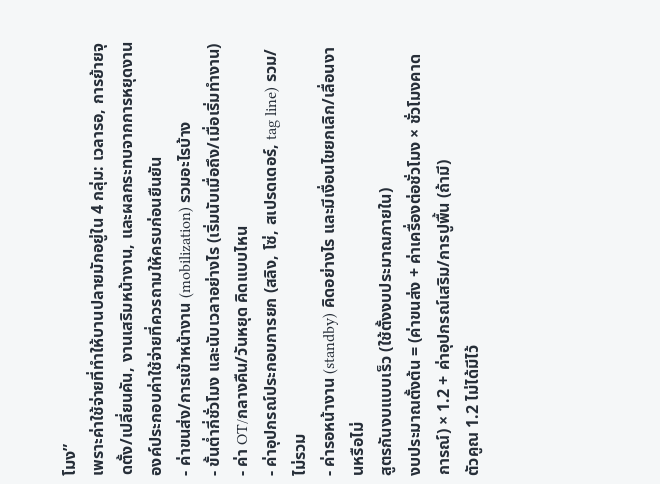โมง”
เพราะค่าใช้จ่ายที่ทำให้บานปลายมักอยู่ใน 4 กลุ่ม: เวลารอ, การย้ายจุดตั้ง/เปลี่ยนคัน, งานเสริมหน้างาน, และผลกระทบจากการหยุดงาน
องค์ประกอบค่าใช้จ่ายที่ควรถามให้ครบก่อนยืนยัน
- ค่าขนส่ง/การเข้าหน้างาน (mobilization) รวมอะไรบ้าง
- ขั้นต่ำกี่ชั่วโมง และนับเวลาอย่างไร (เริ่มนับเมื่อถึง/เมื่อเริ่มทำงาน)
- ค่า OT/กลางคืน/วันหยุด คิดแบบไหน
- ค่าอุปกรณ์ประกอบการยก (สลิง, โซ่, สเปรดเดอร์, tag line) รวม/ไม่รวม
- ค่ารอหน้างาน (standby) คิดอย่างไร และมีเงื่อนไขยกเลิก/เลื่อนงานหรือไม่
สูตรกันงบแบบเร็ว (ใช้ตั้งงบประมาณภายใน)
งบประมาณตั้งต้น = (ค่าขนส่ง + ค่าเครื่องต่อชั่วโมง × ชั่วโมงคาดการณ์) × 1.2 + ค่าอุปกรณ์เสริม/การปูพื้น (ถ้ามี)
ตัวคูณ 1.2 ไม่ได้มีไว้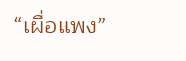“เผื่อแพง”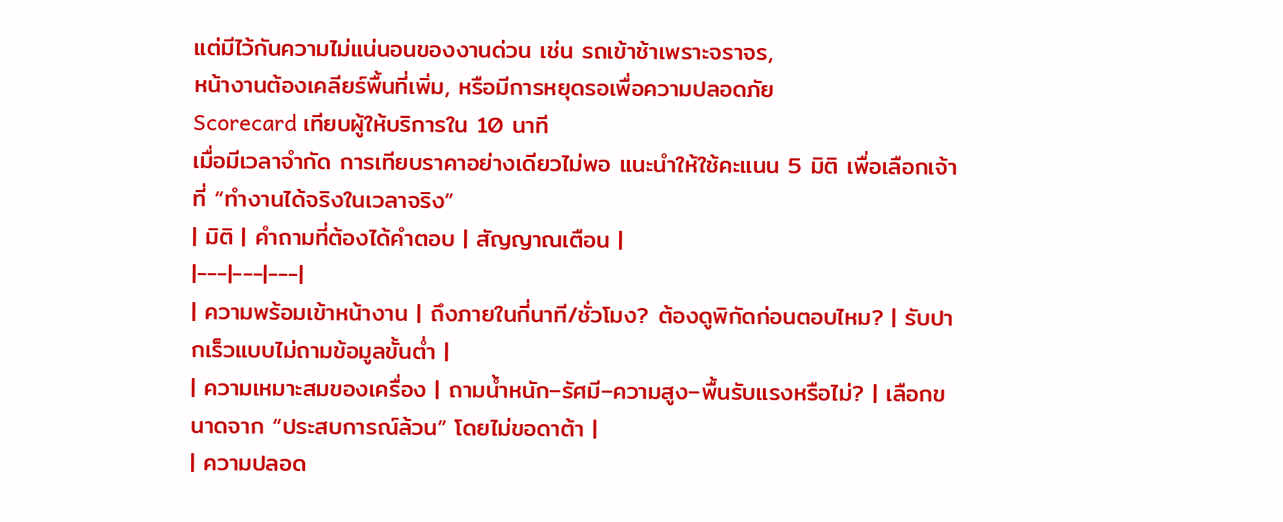แต่มีไว้กันความไม่แน่นอนของงานด่วน เช่น รถเข้าช้าเพราะจราจร,
หน้างานต้องเคลียร์พื้นที่เพิ่ม, หรือมีการหยุดรอเพื่อความปลอดภัย
Scorecard เทียบผู้ให้บริการใน 10 นาที
เมื่อมีเวลาจำกัด การเทียบราคาอย่างเดียวไม่พอ แนะนำให้ใช้คะแนน 5 มิติ เพื่อเลือกเจ้าที่ “ทำงานได้จริงในเวลาจริง”
| มิติ | คำถามที่ต้องได้คำตอบ | สัญญาณเตือน |
|---|---|---|
| ความพร้อมเข้าหน้างาน | ถึงภายในกี่นาที/ชั่วโมง? ต้องดูพิกัดก่อนตอบไหม? | รับปากเร็วแบบไม่ถามข้อมูลขั้นต่ำ |
| ความเหมาะสมของเครื่อง | ถามน้ำหนัก–รัศมี–ความสูง–พื้นรับแรงหรือไม่? | เลือกขนาดจาก “ประสบการณ์ล้วน” โดยไม่ขอดาต้า |
| ความปลอด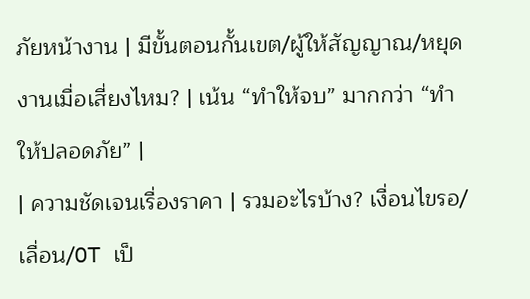ภัยหน้างาน | มีขั้นตอนกั้นเขต/ผู้ให้สัญญาณ/หยุดงานเมื่อเสี่ยงไหม? | เน้น “ทำให้จบ” มากกว่า “ทำให้ปลอดภัย” |
| ความชัดเจนเรื่องราคา | รวมอะไรบ้าง? เงื่อนไขรอ/เลื่อน/OT เป็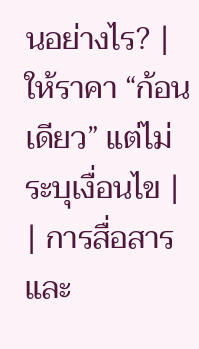นอย่างไร? | ให้ราคา “ก้อนเดียว” แต่ไม่ระบุเงื่อนไข |
| การสื่อสารและ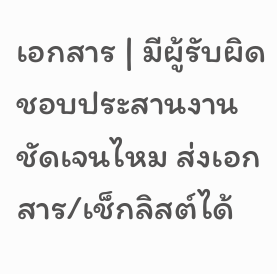เอกสาร | มีผู้รับผิดชอบประสานงานชัดเจนไหม ส่งเอกสาร/เช็กลิสต์ได้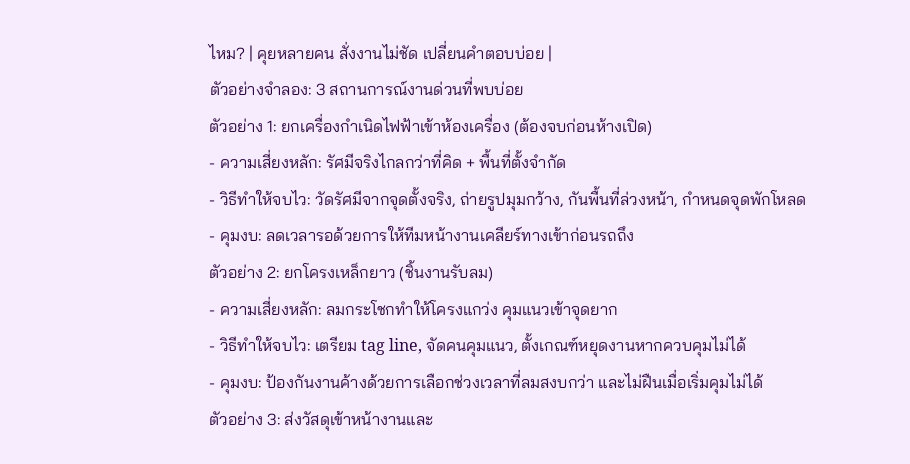ไหม? | คุยหลายคน สั่งงานไม่ชัด เปลี่ยนคำตอบบ่อย |
ตัวอย่างจำลอง: 3 สถานการณ์งานด่วนที่พบบ่อย
ตัวอย่าง 1: ยกเครื่องกำเนิดไฟฟ้าเข้าห้องเครื่อง (ต้องจบก่อนห้างเปิด)
- ความเสี่ยงหลัก: รัศมีจริงไกลกว่าที่คิด + พื้นที่ตั้งจำกัด
- วิธีทำให้จบไว: วัดรัศมีจากจุดตั้งจริง, ถ่ายรูปมุมกว้าง, กันพื้นที่ล่วงหน้า, กำหนดจุดพักโหลด
- คุมงบ: ลดเวลารอด้วยการให้ทีมหน้างานเคลียร์ทางเข้าก่อนรถถึง
ตัวอย่าง 2: ยกโครงเหล็กยาว (ชิ้นงานรับลม)
- ความเสี่ยงหลัก: ลมกระโชกทำให้โครงแกว่ง คุมแนวเข้าจุดยาก
- วิธีทำให้จบไว: เตรียม tag line, จัดคนคุมแนว, ตั้งเกณฑ์หยุดงานหากควบคุมไม่ได้
- คุมงบ: ป้องกันงานค้างด้วยการเลือกช่วงเวลาที่ลมสงบกว่า และไม่ฝืนเมื่อเริ่มคุมไม่ได้
ตัวอย่าง 3: ส่งวัสดุเข้าหน้างานและ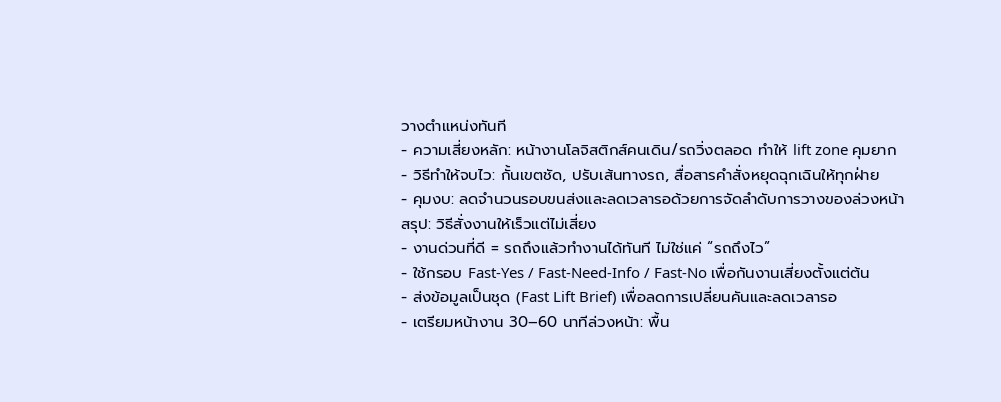วางตำแหน่งทันที
- ความเสี่ยงหลัก: หน้างานโลจิสติกส์คนเดิน/รถวิ่งตลอด ทำให้ lift zone คุมยาก
- วิธีทำให้จบไว: กั้นเขตชัด, ปรับเส้นทางรถ, สื่อสารคำสั่งหยุดฉุกเฉินให้ทุกฝ่าย
- คุมงบ: ลดจำนวนรอบขนส่งและลดเวลารอด้วยการจัดลำดับการวางของล่วงหน้า
สรุป: วิธีสั่งงานให้เร็วแต่ไม่เสี่ยง
- งานด่วนที่ดี = รถถึงแล้วทำงานได้ทันที ไม่ใช่แค่ “รถถึงไว”
- ใช้กรอบ Fast-Yes / Fast-Need-Info / Fast-No เพื่อกันงานเสี่ยงตั้งแต่ต้น
- ส่งข้อมูลเป็นชุด (Fast Lift Brief) เพื่อลดการเปลี่ยนคันและลดเวลารอ
- เตรียมหน้างาน 30–60 นาทีล่วงหน้า: พื้น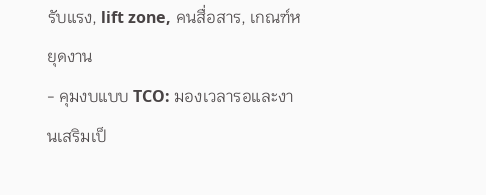รับแรง, lift zone, คนสื่อสาร, เกณฑ์หยุดงาน
- คุมงบแบบ TCO: มองเวลารอและงานเสริมเป็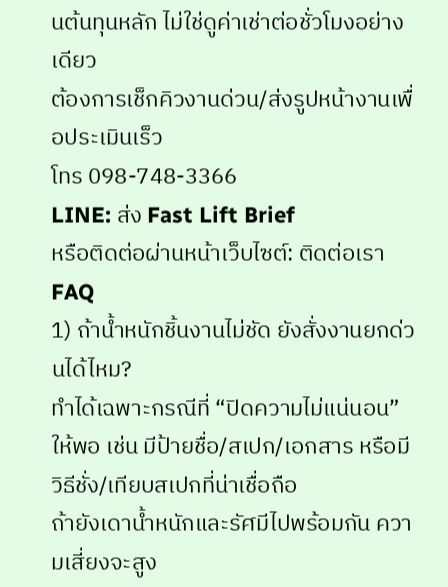นต้นทุนหลัก ไม่ใช่ดูค่าเช่าต่อชั่วโมงอย่างเดียว
ต้องการเช็กคิวงานด่วน/ส่งรูปหน้างานเพื่อประเมินเร็ว
โทร 098-748-3366
LINE: ส่ง Fast Lift Brief
หรือติดต่อผ่านหน้าเว็บไซต์: ติดต่อเรา
FAQ
1) ถ้าน้ำหนักชิ้นงานไม่ชัด ยังสั่งงานยกด่วนได้ไหม?
ทำได้เฉพาะกรณีที่ “ปิดความไม่แน่นอน” ให้พอ เช่น มีป้ายชื่อ/สเปก/เอกสาร หรือมีวิธีชั่ง/เทียบสเปกที่น่าเชื่อถือ
ถ้ายังเดาน้ำหนักและรัศมีไปพร้อมกัน ความเสี่ยงจะสูง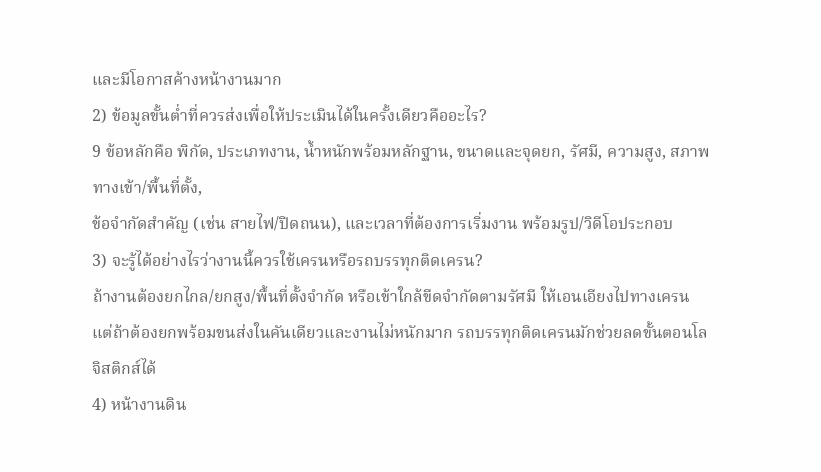และมีโอกาสค้างหน้างานมาก
2) ข้อมูลขั้นต่ำที่ควรส่งเพื่อให้ประเมินได้ในครั้งเดียวคืออะไร?
9 ข้อหลักคือ พิกัด, ประเภทงาน, น้ำหนักพร้อมหลักฐาน, ขนาดและจุดยก, รัศมี, ความสูง, สภาพทางเข้า/พื้นที่ตั้ง,
ข้อจำกัดสำคัญ (เช่น สายไฟ/ปิดถนน), และเวลาที่ต้องการเริ่มงาน พร้อมรูป/วิดีโอประกอบ
3) จะรู้ได้อย่างไรว่างานนี้ควรใช้เครนหรือรถบรรทุกติดเครน?
ถ้างานต้องยกไกล/ยกสูง/พื้นที่ตั้งจำกัด หรือเข้าใกล้ขีดจำกัดตามรัศมี ให้เอนเอียงไปทางเครน
แต่ถ้าต้องยกพร้อมขนส่งในคันเดียวและงานไม่หนักมาก รถบรรทุกติดเครนมักช่วยลดขั้นตอนโลจิสติกส์ได้
4) หน้างานดิน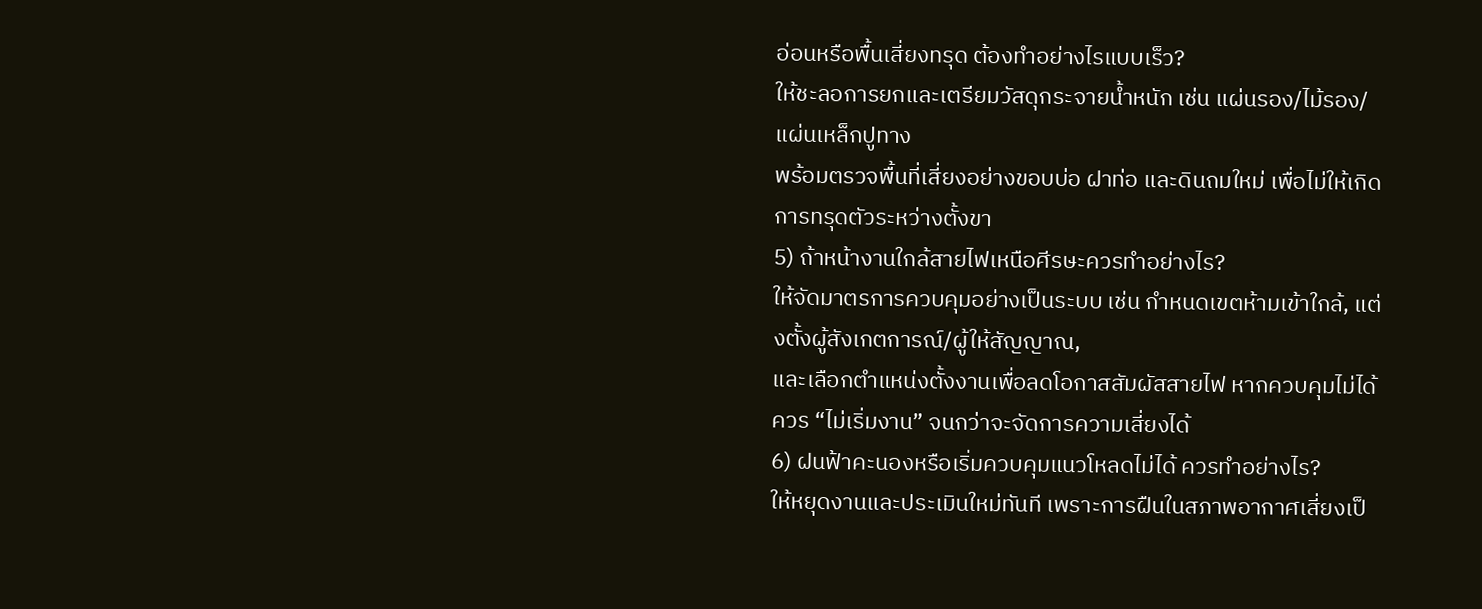อ่อนหรือพื้นเสี่ยงทรุด ต้องทำอย่างไรแบบเร็ว?
ให้ชะลอการยกและเตรียมวัสดุกระจายน้ำหนัก เช่น แผ่นรอง/ไม้รอง/แผ่นเหล็กปูทาง
พร้อมตรวจพื้นที่เสี่ยงอย่างขอบบ่อ ฝาท่อ และดินถมใหม่ เพื่อไม่ให้เกิดการทรุดตัวระหว่างตั้งขา
5) ถ้าหน้างานใกล้สายไฟเหนือศีรษะควรทำอย่างไร?
ให้จัดมาตรการควบคุมอย่างเป็นระบบ เช่น กำหนดเขตห้ามเข้าใกล้, แต่งตั้งผู้สังเกตการณ์/ผู้ให้สัญญาณ,
และเลือกตำแหน่งตั้งงานเพื่อลดโอกาสสัมผัสสายไฟ หากควบคุมไม่ได้ควร “ไม่เริ่มงาน” จนกว่าจะจัดการความเสี่ยงได้
6) ฝนฟ้าคะนองหรือเริ่มควบคุมแนวโหลดไม่ได้ ควรทำอย่างไร?
ให้หยุดงานและประเมินใหม่ทันที เพราะการฝืนในสภาพอากาศเสี่ยงเป็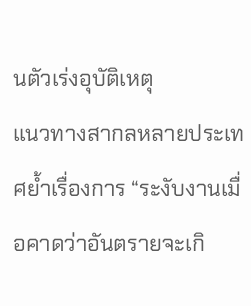นตัวเร่งอุบัติเหตุ
แนวทางสากลหลายประเทศย้ำเรื่องการ “ระงับงานเมื่อคาดว่าอันตรายจะเกิ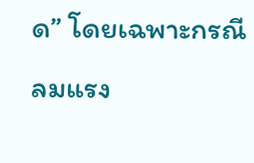ด” โดยเฉพาะกรณีลมแรง